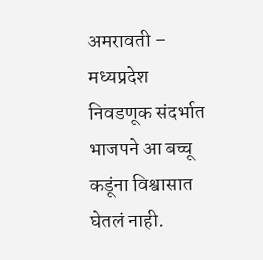अमरावती – मध्यप्रदेश निवडणूक संदर्भात भाजपने आ बच्चू कडूंना विश्वासात घेतलं नाही.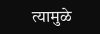त्यामुळे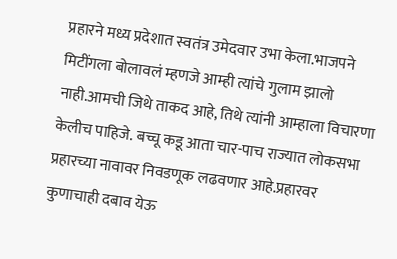प्रहारने मध्य प्रदेशात स्वतंत्र उमेदवार उभा केला.भाजपने मिटींगला बोलावलं म्हणजे आम्ही त्यांचे गुलाम झालो नाही.आमची जिथे ताकद आहे, तिथे त्यांनी आम्हाला विचारणा केलीच पाहिजे. बच्चू कडू आता चार-पाच राज्यात लोकसभा प्रहारच्या नावावर निवडणूक लढवणार आहे.प्रहारवर कुणाचाही दबाव येऊ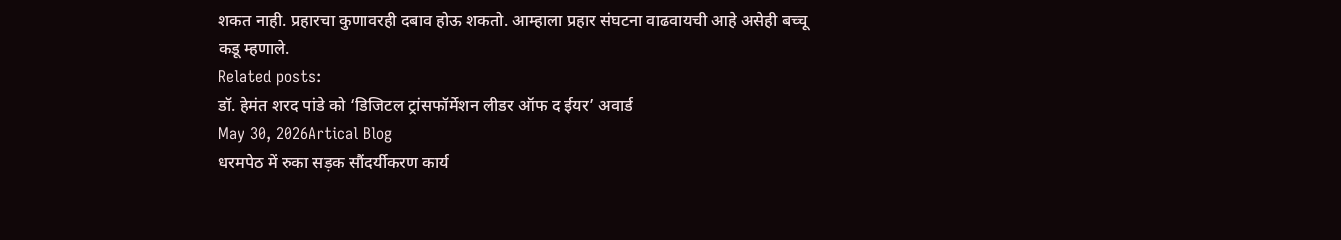शकत नाही. प्रहारचा कुणावरही दबाव होऊ शकतो. आम्हाला प्रहार संघटना वाढवायची आहे असेही बच्चू कडू म्हणाले.
Related posts:
डॉ. हेमंत शरद पांडे को ‘डिजिटल ट्रांसफॉर्मेशन लीडर ऑफ द ईयर’ अवार्ड
May 30, 2026Artical Blog
धरमपेठ में रुका सड़क सौंदर्यीकरण कार्य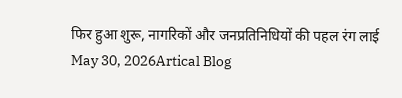फिर हुआ शुरू, नागरिकों और जनप्रतिनिधियों की पहल रंग लाई
May 30, 2026Artical Blog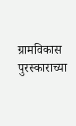ग्रामविकास पुरस्काराच्या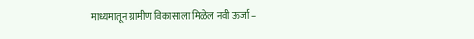माध्यमातून ग्रामीण विकासाला मिळेल नवी ऊर्जा –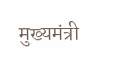मुख्यमंत्री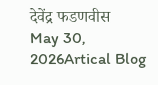देवेंद्र फडणवीस
May 30, 2026Artical Blog